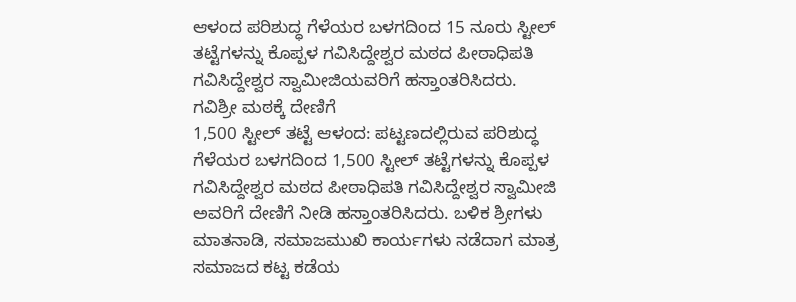ಆಳಂದ ಪರಿಶುದ್ಧ ಗೆಳೆಯರ ಬಳಗದಿಂದ 15 ನೂರು ಸ್ಟೀಲ್ ತಟ್ಟೆಗಳನ್ನು ಕೊಪ್ಪಳ ಗವಿಸಿದ್ದೇಶ್ವರ ಮಠದ ಪೀಠಾಧಿಪತಿ ಗವಿಸಿದ್ದೇಶ್ವರ ಸ್ವಾಮೀಜಿಯವರಿಗೆ ಹಸ್ತಾಂತರಿಸಿದರು. ಗವಿಶ್ರೀ ಮಠಕ್ಕೆ ದೇಣಿಗೆ
1,500 ಸ್ಟೀಲ್ ತಟ್ಟೆ ಆಳಂದ: ಪಟ್ಟಣದಲ್ಲಿರುವ ಪರಿಶುದ್ಧ ಗೆಳೆಯರ ಬಳಗದಿಂದ 1,500 ಸ್ಟೀಲ್ ತಟ್ಟೆಗಳನ್ನು ಕೊಪ್ಪಳ ಗವಿಸಿದ್ದೇಶ್ವರ ಮಠದ ಪೀಠಾಧಿಪತಿ ಗವಿಸಿದ್ದೇಶ್ವರ ಸ್ವಾಮೀಜಿ ಅವರಿಗೆ ದೇಣಿಗೆ ನೀಡಿ ಹಸ್ತಾಂತರಿಸಿದರು. ಬಳಿಕ ಶ್ರೀಗಳು ಮಾತನಾಡಿ, ಸಮಾಜಮುಖಿ ಕಾರ್ಯಗಳು ನಡೆದಾಗ ಮಾತ್ರ ಸಮಾಜದ ಕಟ್ಟ ಕಡೆಯ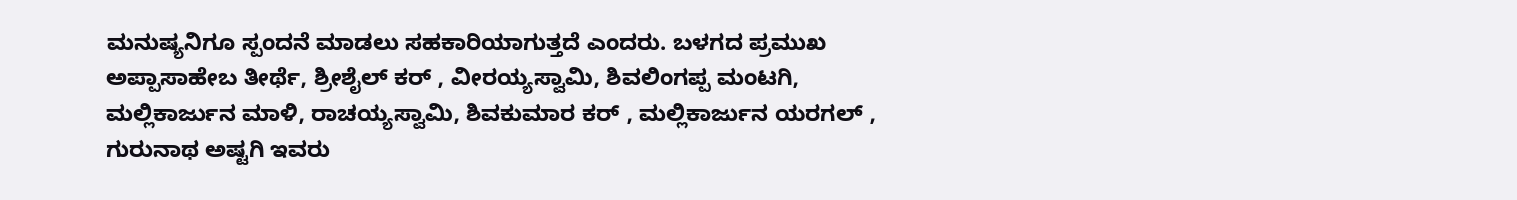ಮನುಷ್ಯನಿಗೂ ಸ್ಪಂದನೆ ಮಾಡಲು ಸಹಕಾರಿಯಾಗುತ್ತದೆ ಎಂದರು. ಬಳಗದ ಪ್ರಮುಖ ಅಪ್ಪಾಸಾಹೇಬ ತೀರ್ಥೆ, ಶ್ರೀಶೈಲ್ ಕರ್ , ವೀರಯ್ಯಸ್ವಾಮಿ, ಶಿವಲಿಂಗಪ್ಪ ಮಂಟಗಿ, ಮಲ್ಲಿಕಾರ್ಜುನ ಮಾಳಿ, ರಾಚಯ್ಯಸ್ವಾಮಿ, ಶಿವಕುಮಾರ ಕರ್ , ಮಲ್ಲಿಕಾರ್ಜುನ ಯರಗಲ್ , ಗುರುನಾಥ ಅಷ್ಟಗಿ ಇವರು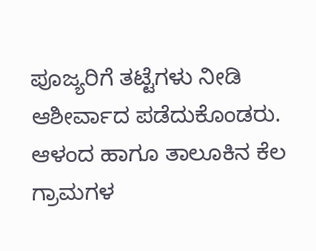ಪೂಜ್ಯರಿಗೆ ತಟ್ಟೆಗಳು ನೀಡಿ ಆಶೀರ್ವಾದ ಪಡೆದುಕೊಂಡರು. ಆಳಂದ ಹಾಗೂ ತಾಲೂಕಿನ ಕೆಲ ಗ್ರಾಮಗಳ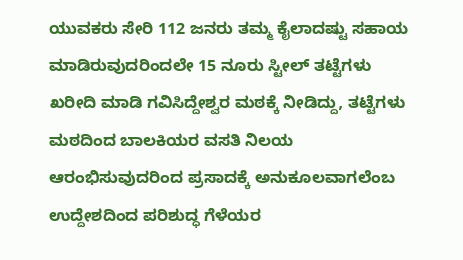ಯುವಕರು ಸೇರಿ 112 ಜನರು ತಮ್ಮ ಕೈಲಾದಷ್ಟು ಸಹಾಯ ಮಾಡಿರುವುದರಿಂದಲೇ 15 ನೂರು ಸ್ಟೀಲ್ ತಟ್ಟೆಗಳು ಖರೀದಿ ಮಾಡಿ ಗವಿಸಿದ್ದೇಶ್ವರ ಮಠಕ್ಕೆ ನೀಡಿದ್ದು, ತಟ್ಟೆಗಳು ಮಠದಿಂದ ಬಾಲಕಿಯರ ವಸತಿ ನಿಲಯ ಆರಂಭಿಸುವುದರಿಂದ ಪ್ರಸಾದಕ್ಕೆ ಅನುಕೂಲವಾಗಲೆಂಬ ಉದ್ದೇಶದಿಂದ ಪರಿಶುದ್ಧ ಗೆಳೆಯರ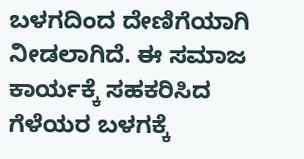ಬಳಗದಿಂದ ದೇಣಿಗೆಯಾಗಿ ನೀಡಲಾಗಿದೆ. ಈ ಸಮಾಜ ಕಾರ್ಯಕ್ಕೆ ಸಹಕರಿಸಿದ ಗೆಳೆಯರ ಬಳಗಕ್ಕೆ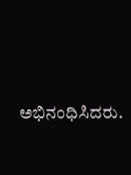ಅಭಿನಂಧಿಸಿದರು.